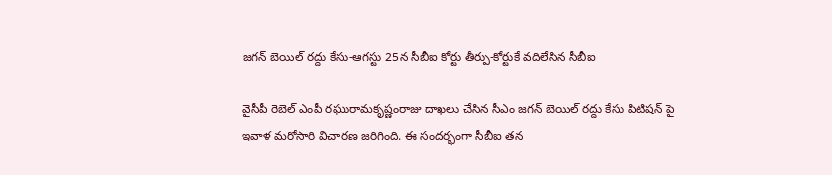జగన్ బెయిల్ రద్దు కేసు-ఆగస్టు 25న సీబీఐ కోర్టు తీర్పు-కోర్టుకే వదిలేసిన సీబీఐ

వైసీపీ రెబెల్ ఎంపీ రఘురామకృష్ణంరాజు దాఖలు చేసిన సీఎం జగన్ బెయిల్ రద్దు కేసు పిటిషన్ పై ఇవాళ మరోసారి విచారణ జరిగింది. ఈ సందర్భంగా సీబీఐ తన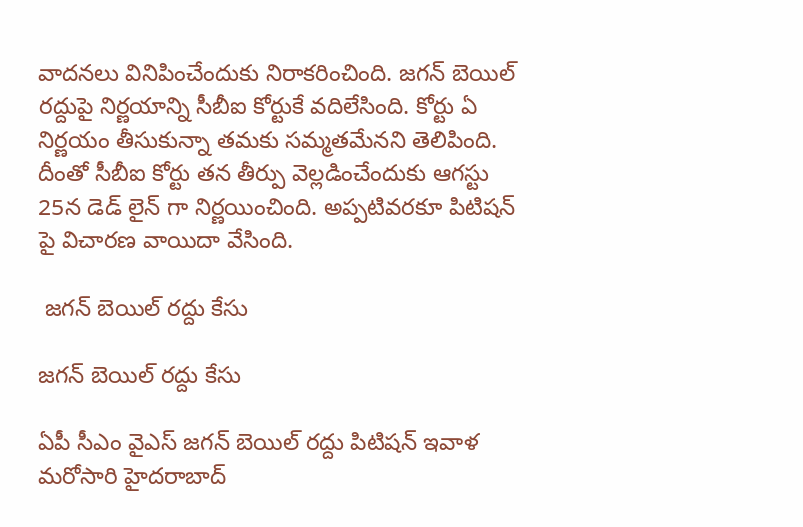వాదనలు వినిపించేందుకు నిరాకరించింది. జగన్ బెయిల్ రద్దుపై నిర్ణయాన్ని సీబీఐ కోర్టుకే వదిలేసింది. కోర్టు ఏ నిర్ణయం తీసుకున్నా తమకు సమ్మతమేనని తెలిపింది. దీంతో సీబీఐ కోర్టు తన తీర్పు వెల్లడించేందుకు ఆగస్టు 25న డెడ్ లైన్ గా నిర్ణయించింది. అప్పటివరకూ పిటిషన్ పై విచారణ వాయిదా వేసింది.

 జగన్ బెయిల్ రద్దు కేసు

జగన్ బెయిల్ రద్దు కేసు

ఏపీ సీఎం వైఎస్ జగన్ బెయిల్ రద్దు పిటిషన్ ఇవాళ మరోసారి హైదరాబాద్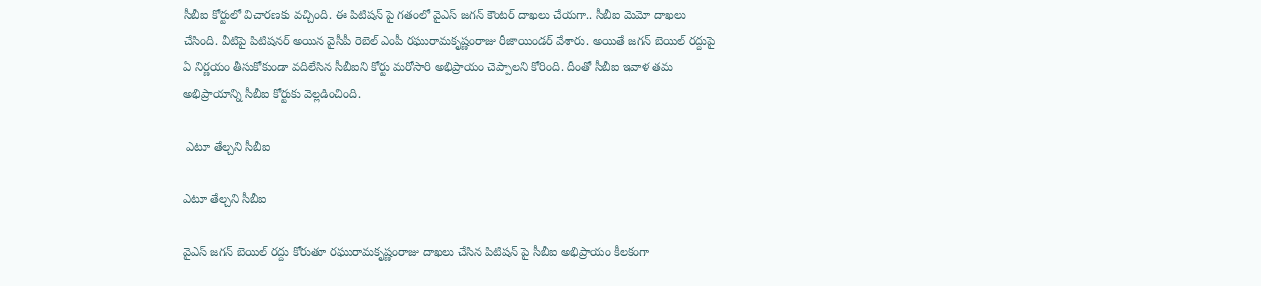సీబీఐ కోర్టులో విచారణకు వచ్చింది. ఈ పిటిషన్ పై గతంలో వైఎస్ జగన్ కౌంటర్ దాఖలు చేయగా.. సీబీఐ మెమో దాఖలు చేసింది. వీటిపై పిటిషనర్ అయిన వైసీపీ రెబెల్ ఎంపీ రఘురామకృష్ణంరాజు రీజాయిండర్ వేశారు. అయితే జగన్ బెయిల్ రద్దుపై ఏ నిర్ణయం తీసుకోకుండా వదిలేసిన సీబీఐని కోర్టు మరోసారి అభిప్రాయం చెప్పాలని కోరింది. దీంతో సీబీఐ ఇవాళ తమ అభిప్రాయాన్ని సీబీఐ కోర్టుకు వెల్లడించింది.

 ఎటూ తేల్చని సీబీఐ

ఎటూ తేల్చని సీబీఐ

వైఎస్ జగన్ బెయిల్ రద్దు కోరుతూ రఘురామకృష్ణంరాజు దాఖలు చేసిన పిటిషన్ పై సీబీఐ అభిప్రాయం కీలకంగా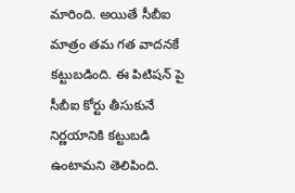మారింది. అయితే సీబీఐ మాత్రం తమ గత వాదనకే కట్టుబడింది. ఈ పిటిషన్ పై సీబీఐ కోర్టు తీసుకునే నిర్ణయానికి కట్టుబడి ఉంటామని తెలిపింది.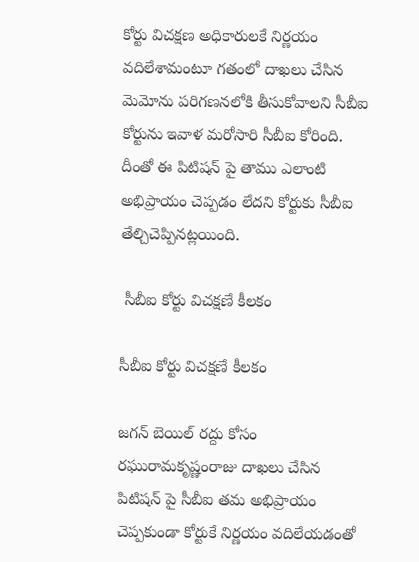కోర్టు విచక్షణ అధికారులకే నిర్ణయం వదిలేశామంటూ గతంలో దాఖలు చేసిన మెమోను పరిగణనలోకి తీసుకోవాలని సీబీఐ కోర్టును ఇవాళ మరోసారి సీబీఐ కోరింది. దీంతో ఈ పిటిషన్ పై తాము ఎలాంటి అభిప్రాయం చెప్పడం లేదని కోర్టుకు సీబీఐ తేల్చిచెప్పినట్లయింది.

 సీబీఐ కోర్టు విచక్షణే కీలకం

సీబీఐ కోర్టు విచక్షణే కీలకం

జగన్ బెయిల్ రద్దు కోసం రఘురామకృష్ణంరాజు దాఖలు చేసిన పిటిషన్ పై సీబీఐ తమ అభిప్రాయం చెప్పకుండా కోర్టుకే నిర్ణయం వదిలేయడంతో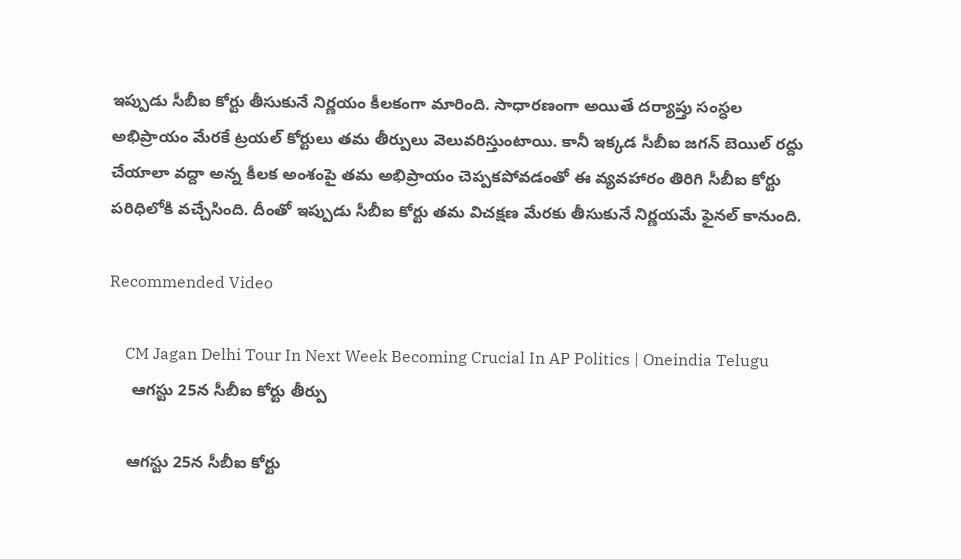ఇప్పుడు సీబీఐ కోర్టు తీసుకునే నిర్ణయం కీలకంగా మారింది. సాధారణంగా అయితే దర్యాప్తు సంస్ధల అభిప్రాయం మేరకే ట్రయల్ కోర్టులు తమ తీర్పులు వెలువరిస్తుంటాయి. కానీ ఇక్కడ సీబీఐ జగన్ బెయిల్ రద్దు చేయాలా వద్దా అన్న కీలక అంశంపై తమ అభిప్రాయం చెప్పకపోవడంతో ఈ వ్యవహారం తిరిగి సీబీఐ కోర్టు పరిధిలోకి వచ్చేసింది. దీంతో ఇప్పుడు సీబీఐ కోర్టు తమ విచక్షణ మేరకు తీసుకునే నిర్ణయమే ఫైనల్ కానుంది.

Recommended Video

    CM Jagan Delhi Tour In Next Week Becoming Crucial In AP Politics | Oneindia Telugu
     ఆగస్టు 25న సీబీఐ కోర్టు తీర్పు

    ఆగస్టు 25న సీబీఐ కోర్టు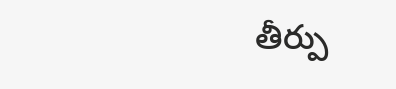తీర్పు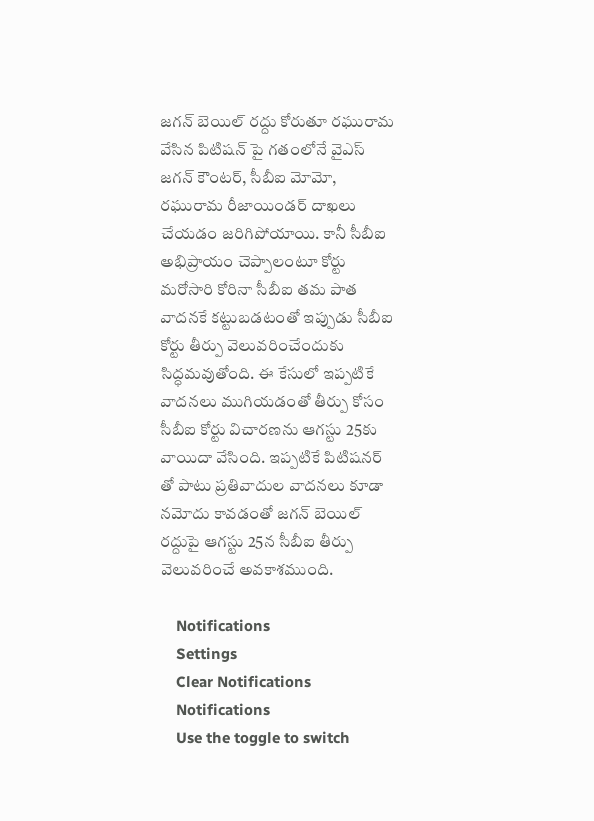జగన్ బెయిల్ రద్దు కోరుతూ రఘురామ వేసిన పిటిషన్ పై గతంలోనే వైఎస్ జగన్ కౌంటర్, సీబీఐ మోమో, రఘురామ రీజాయిండర్ దాఖలు చేయడం జరిగిపోయాయి. కానీ సీబీఐ అభిప్రాయం చెప్పాలంటూ కోర్టు మరోసారి కోరినా సీబీఐ తమ పాత వాదనకే కట్టుబడటంతో ఇప్పుడు సీబీఐ కోర్టు తీర్పు వెలువరించేందుకు సిద్ధమవుతోంది. ఈ కేసులో ఇప్పటికే వాదనలు ముగియడంతో తీర్పు కోసం సీబీఐ కోర్టు విచారణను ఆగస్టు 25కు వాయిదా వేసింది. ఇప్పటికే పిటిషనర్ తో పాటు ప్రతివాదుల వాదనలు కూడా నమోదు కావడంతో జగన్ బెయిల్ రద్దుపై ఆగస్టు 25న సీబీఐ తీర్పు వెలువరించే అవకాశముంది.

    Notifications
    Settings
    Clear Notifications
    Notifications
    Use the toggle to switch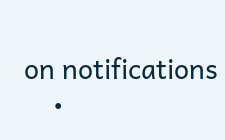on notifications
    •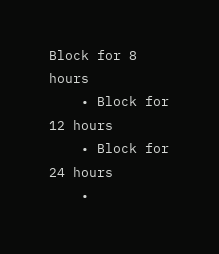Block for 8 hours
    • Block for 12 hours
    • Block for 24 hours
    •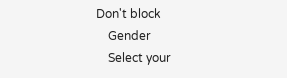Don't block
    Gender
    Select your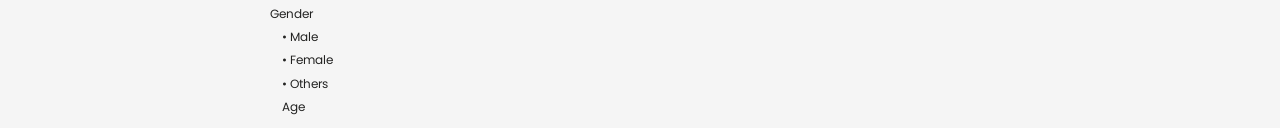Gender
    • Male
    • Female
    • Others
    Age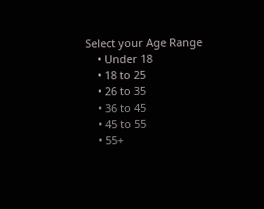Select your Age Range
    • Under 18
    • 18 to 25
    • 26 to 35
    • 36 to 45
    • 45 to 55
    • 55+